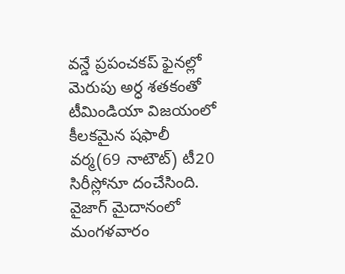వన్డే ప్రపంచకప్ ఫైనల్లో మెరుపు అర్ధ శతకంతో టీమిండియా విజయంలో కీలకమైన షఫాలీ వర్మ(69 నాటౌట్) టీ20 సిరీస్లోనూ దంచేసింది. వైజాగ్ మైదానంలో మంగళవారం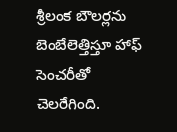శ్రీలంక బౌలర్లను బెంబేలెత్తిస్తూ హాఫ్ సెంచరీతో చెలరేగింది.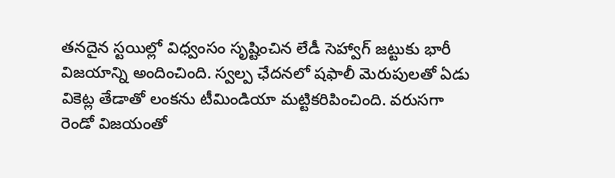తనదైన స్టయిల్లో విధ్వంసం సృష్టించిన లేడీ సెహ్వాగ్ జట్టుకు భారీ విజయాన్ని అందించింది. స్వల్ప ఛేదనలో షఫాలీ మెరుపులతో ఏడు వికెట్ల తేడాతో లంకను టీమిండియా మట్టికరిపించింది. వరుసగా రెండో విజయంతో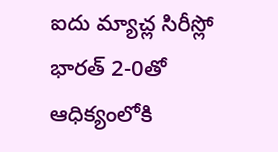ఐదు మ్యాచ్ల సిరీస్లో భారత్ 2-0తో ఆధిక్యంలోకి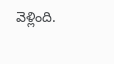వెళ్లింది.